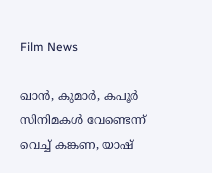Film News

ഖാന്‍, കുമാര്‍, കപൂര്‍ സിനിമകള്‍ വേണ്ടെന്ന് വെച്ച് കങ്കണ, യാഷ്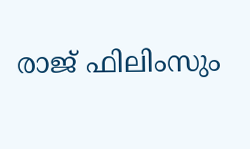രാജ് ഫിലിംസും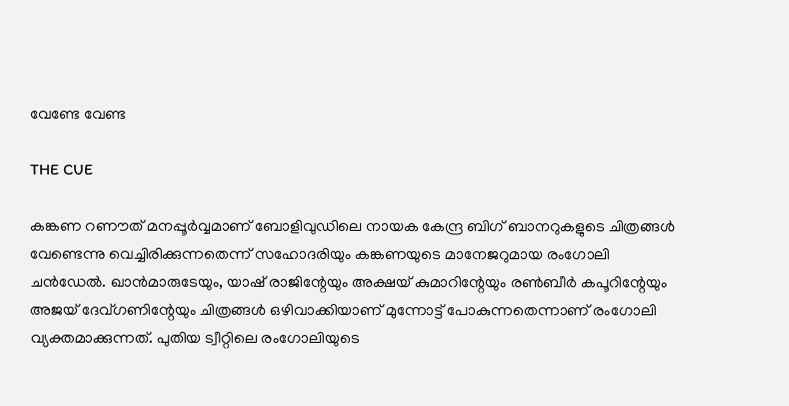വേണ്ടേ വേണ്ട

THE CUE

കങ്കണ റണൗത് മനപ്പൂര്‍വ്വമാണ് ബോളിവുഡിലെ നായക കേന്ദ്ര ബിഗ് ബാനറുകളുടെ ചിത്രങ്ങള്‍ വേണ്ടെന്നു വെച്ചിരിക്കുന്നതെന്ന് സഹോദരിയും കങ്കണയുടെ മാനേജറുമായ രംഗോലി ചന്‍ഡേല്‍. ഖാന്‍മാരുടേയും, യാഷ് രാജിന്റേയും അക്ഷയ് കുമാറിന്റേയും രണ്‍ബീര്‍ കപൂറിന്റേയും അജയ് ദേവ്ഗണിന്റേയും ചിത്രങ്ങള്‍ ഒഴിവാക്കിയാണ് മുന്നോട്ട് പോകുന്നതെന്നാണ് രംഗോലി വ്യക്തമാക്കുന്നത്. പുതിയ ട്വീറ്റിലെ രംഗോലിയുടെ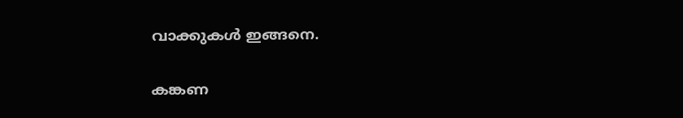വാക്കുകള്‍ ഇങ്ങനെ.


കങ്കണ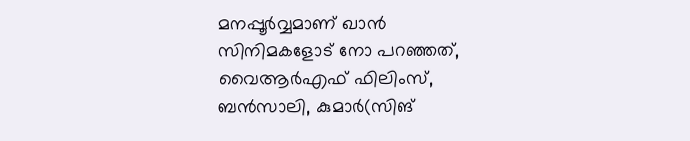മനപ്പൂര്‍വ്വമാണ് ഖാന്‍ സിനിമകളോട് നോ പറഞ്ഞത്, വൈആര്‍എഫ് ഫിലിംസ്, ബന്‍സാലി, കുമാര്‍(സിങ്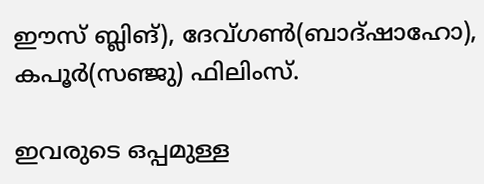ഈസ് ബ്ലിങ്), ദേവ്ഗണ്‍(ബാദ്ഷാഹോ), കപൂര്‍(സഞ്ജു) ഫിലിംസ്.

ഇവരുടെ ഒപ്പമുള്ള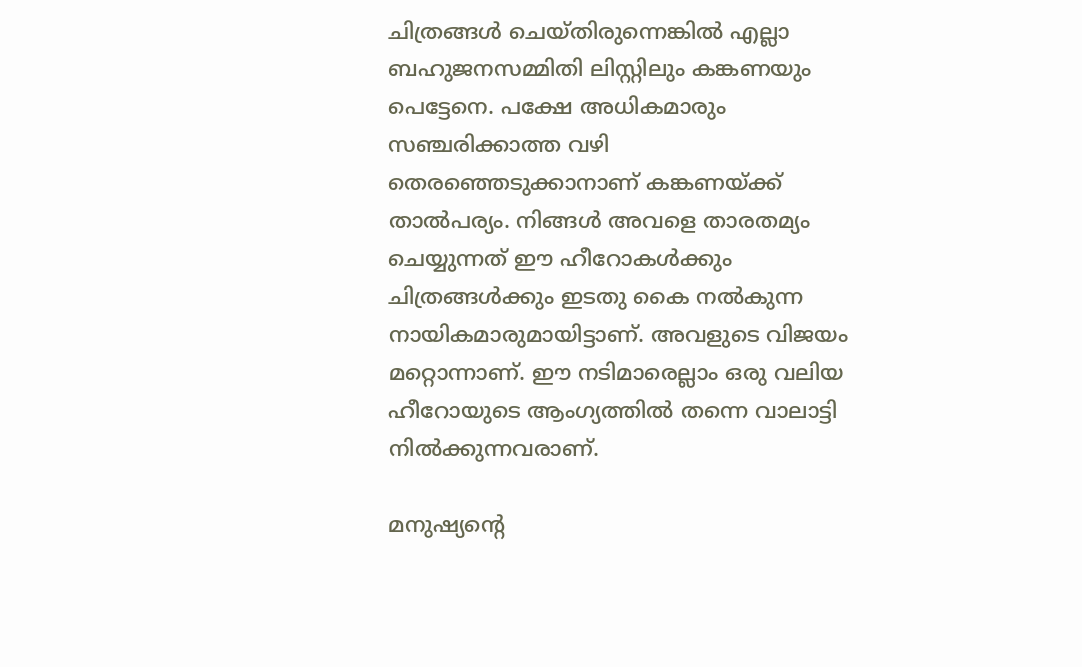ചിത്രങ്ങള്‍ ചെയ്തിരുന്നെങ്കില്‍ എല്ലാ ബഹുജനസമ്മിതി ലിസ്റ്റിലും കങ്കണയും പെട്ടേനെ. പക്ഷേ അധികമാരും സഞ്ചരിക്കാത്ത വഴി തെരഞ്ഞെടുക്കാനാണ് കങ്കണയ്ക്ക് താല്‍പര്യം. നിങ്ങള്‍ അവളെ താരതമ്യം ചെയ്യുന്നത് ഈ ഹീറോകള്‍ക്കും ചിത്രങ്ങള്‍ക്കും ഇടതു കൈ നല്‍കുന്ന നായികമാരുമായിട്ടാണ്. അവളുടെ വിജയം മറ്റൊന്നാണ്. ഈ നടിമാരെല്ലാം ഒരു വലിയ ഹീറോയുടെ ആംഗ്യത്തില്‍ തന്നെ വാലാട്ടി നില്‍ക്കുന്നവരാണ്.

മനുഷ്യന്റെ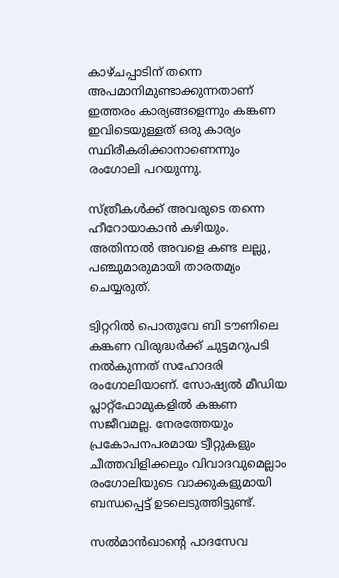കാഴ്ചപ്പാടിന് തന്നെ അപമാനിമുണ്ടാക്കുന്നതാണ് ഇത്തരം കാര്യങ്ങളെന്നും കങ്കണ ഇവിടെയുള്ളത് ഒരു കാര്യം സ്ഥിരീകരിക്കാനാണെന്നും രംഗോലി പറയുന്നു.

സ്ത്രീകള്‍ക്ക് അവരുടെ തന്നെ ഹീറോയാകാന്‍ കഴിയും. അതിനാല്‍ അവളെ കണ്ട ലല്ലു, പഞ്ചുമാരുമായി താരതമ്യം ചെയ്യരുത്.

ട്വിറ്ററില്‍ പൊതുവേ ബി ടൗണിലെ കങ്കണ വിരുദ്ധര്‍ക്ക് ചുട്ടമറുപടി നല്‍കുന്നത് സഹോദരി രംഗോലിയാണ്. സോഷ്യല്‍ മീഡിയ പ്ലാറ്റ്‌ഫോമുകളില്‍ കങ്കണ സജീവമല്ല. നേരത്തേയും പ്രകോപനപരമായ ട്വീറ്റുകളും ചീത്തവിളിക്കലും വിവാദവുമെല്ലാം രംഗോലിയുടെ വാക്കുകളുമായി ബന്ധപ്പെട്ട് ഉടലെടുത്തിട്ടുണ്ട്.

സല്‍മാന്‍ഖാന്റെ പാദസേവ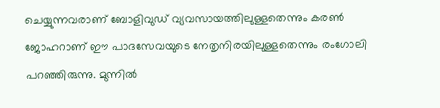ചെയ്യുന്നവരാണ് ബോളിവുഡ് വ്യവസായത്തിലുള്ളതെന്നും കരണ്‍ ജോഹറാണ് ഈ പാദസേവയുടെ നേതൃനിരയിലുള്ളതെന്നും രംഗോലി പറഞ്ഞിരുന്നു. മുന്നില്‍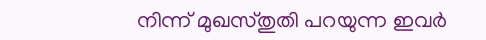നിന്ന് മുഖസ്തുതി പറയുന്ന ഇവര്‍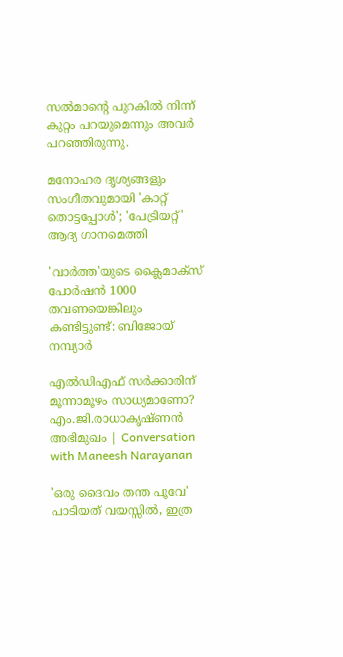സല്‍മാന്റെ പുറകില്‍ നിന്ന് കുറ്റം പറയുമെന്നും അവര്‍ പറഞ്ഞിരുന്നു.

മനോഹര ദൃശ്യങ്ങളും സംഗീതവുമായി 'കാറ്റ് തൊട്ടപ്പോൾ'; 'പേട്രിയറ്റ്' ആദ്യ ഗാനമെത്തി

'വാർത്ത'യുടെ ക്ലൈമാക്സ് പോർഷൻ 1000 തവണയെങ്കിലും കണ്ടിട്ടുണ്ട്: ബിജോയ് നമ്പ്യാർ

എല്‍ഡിഎഫ് സര്‍ക്കാരിന് മൂന്നാമൂഴം സാധ്യമാണോ? എം.ജി.രാധാകൃഷ്ണന്‍ അഭിമുഖം | Conversation with Maneesh Narayanan

'ഒരു ദൈവം തന്ത പൂവേ' പാടിയത് വയസ്സിൽ, ഇത്ര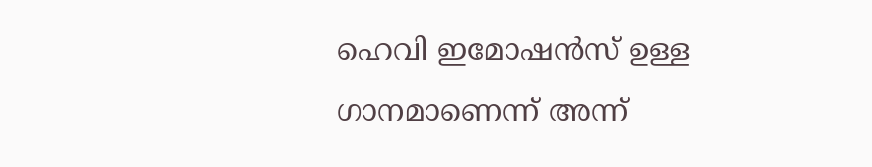ഹെവി ഇമോഷൻസ് ഉള്ള ഗാനമാണെന്ന് അന്ന്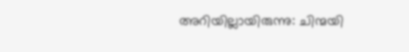അറിയില്ലായിരുന്നു: ചിന്മയി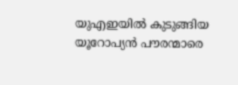യുഎഇയിൽ കുടുങ്ങിയ യൂറോപ്യൻ പൗരന്മാരെ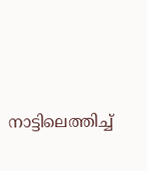നാട്ടിലെത്തിച്ച്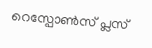റെസ്പോൺസ് പ്ലസ്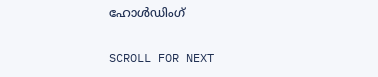ഹോൾഡിംഗ്

SCROLL FOR NEXT